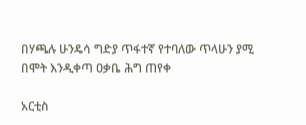በሃጫሉ ሁንዴሳ ግድያ ጥፋተኛ የተባለው ጥላሁን ያሚ በሞት እንዲቀጣ ዐቃቤ ሕግ ጠየቀ

አርቲስ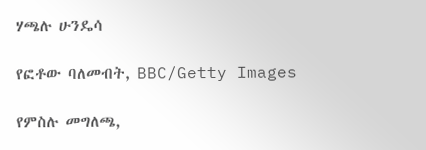ሃጫሉ ሁንዴሳ

የፎቶው ባለመብት, BBC/Getty Images

የምስሉ መግለጫ,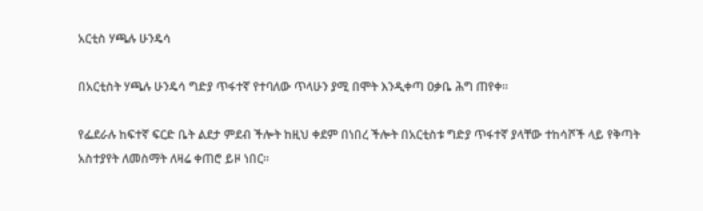አርቲስ ሃጫሉ ሁንዴሳ

በአርቲስት ሃጫሉ ሁንዴሳ ግድያ ጥፋተኛ የተባለው ጥላሁን ያሚ በሞት እንዲቀጣ ዐቃቤ ሕግ ጠየቀ።

የፌደራሉ ከፍተኛ ፍርድ ቤት ልደታ ምደብ ችሎት ከዚህ ቀደም በነበረ ችሎት በአርቲስቱ ግድያ ጥፋተኛ ያላቸው ተከሳሾች ላይ የቅጣት አስተያየት ለመስማት ለዛሬ ቀጠሮ ይዞ ነበር።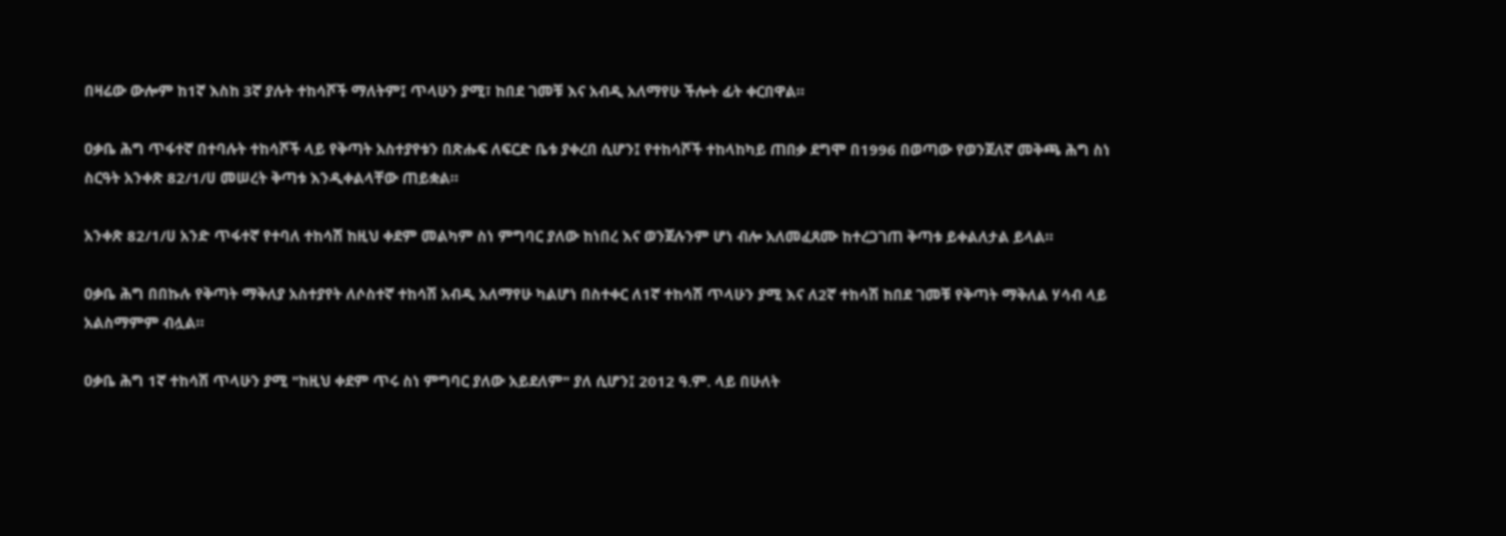በዛሬው ውሎም ከ1ኛ እስከ 3ኛ ያሉት ተከሳሾች ማለትም፤ ጥላሁን ያሚ፣ ከበደ ገመቹ እና አብዲ አለማየሁ ችሎት ፊት ቀርበዋል።

ዐቃቤ ሕግ ጥፋተኛ በተባሉት ተከሳሾች ላይ የቅጣት አስተያየቱን በጽሑፍ ለፍርድ ቤቱ ያቀረበ ሲሆን፤ የተከሳሾች ተከላከካይ ጠበቃ ደግሞ በ1996 በወጣው የወንጀለኛ መቅጫ ሕግ ስነ ስርዓት አንቀጽ 82/1/ሀ መሠረት ቅጣቱ እንዲቀልላቸው ጠይቋል።

አንቀጽ 82/1/ሀ አንድ ጥፋተኛ የተባለ ተከሳሽ ከዚህ ቀደም መልካም ስነ ምግባር ያለው ከነበረ እና ወንጀሉንም ሆነ ብሎ አለመፈጸሙ ከተረጋገጠ ቅጣቱ ይቀልለታል ይላል።

ዐቃቤ ሕግ በበኩሉ የቅጣት ማቅለያ አስተያየት ለሶስተኛ ተከሳሽ አብዲ አለማየሁ ካልሆነ በስተቀር ለ1ኛ ተከሳሽ ጥላሁን ያሚ እና ለ2ኛ ተከሳሽ ከበደ ገመቹ የቅጣት ማቅለል ሃሳብ ላይ አልስማምም ብሏል።

ዐቃቤ ሕግ 1ኛ ተከሳሽ ጥላሁን ያሚ "ከዚህ ቀደም ጥሩ ስነ ምግባር ያለው አይደለም" ያለ ሲሆን፤ 2012 ዓ.ም. ላይ በሁለት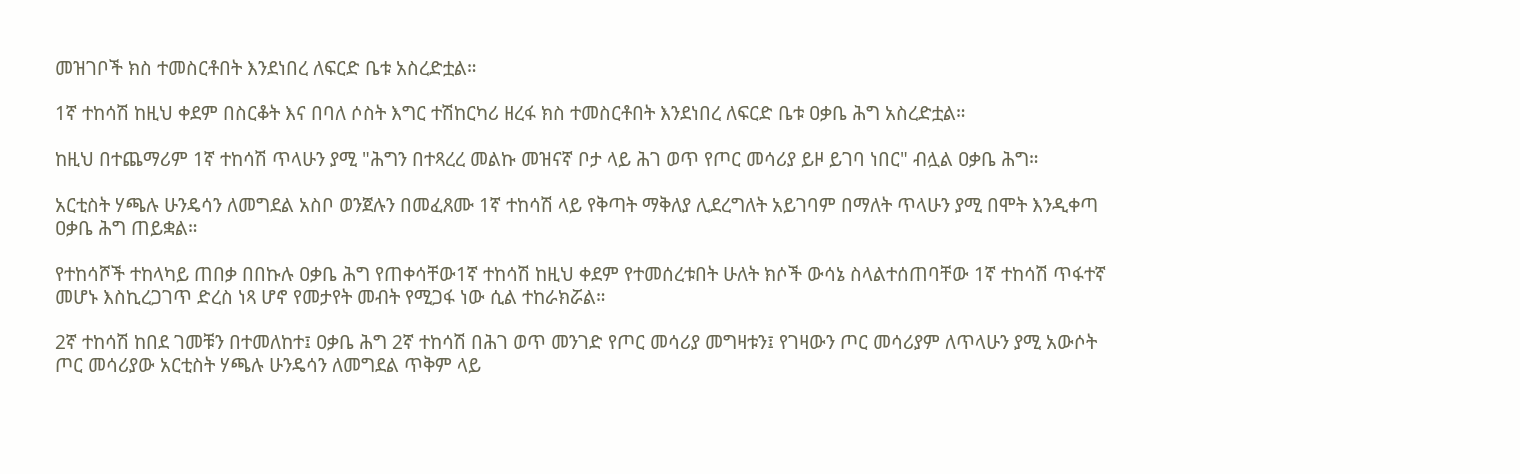መዝገቦች ክስ ተመስርቶበት እንደነበረ ለፍርድ ቤቱ አስረድቷል።

1ኛ ተከሳሽ ከዚህ ቀደም በስርቆት እና በባለ ሶስት እግር ተሽከርካሪ ዘረፋ ክስ ተመስርቶበት እንደነበረ ለፍርድ ቤቱ ዐቃቤ ሕግ አስረድቷል።

ከዚህ በተጨማሪም 1ኛ ተከሳሽ ጥላሁን ያሚ "ሕግን በተጻረረ መልኩ መዝናኛ ቦታ ላይ ሕገ ወጥ የጦር መሳሪያ ይዞ ይገባ ነበር" ብሏል ዐቃቤ ሕግ።

አርቲስት ሃጫሉ ሁንዴሳን ለመግደል አስቦ ወንጀሉን በመፈጸሙ 1ኛ ተከሳሽ ላይ የቅጣት ማቅለያ ሊደረግለት አይገባም በማለት ጥላሁን ያሚ በሞት እንዲቀጣ ዐቃቤ ሕግ ጠይቋል።

የተከሳሾች ተከላካይ ጠበቃ በበኩሉ ዐቃቤ ሕግ የጠቀሳቸው1ኛ ተከሳሽ ከዚህ ቀደም የተመሰረቱበት ሁለት ክሶች ውሳኔ ስላልተሰጠባቸው 1ኛ ተከሳሽ ጥፋተኛ መሆኑ እስኪረጋገጥ ድረስ ነጻ ሆኖ የመታየት መብት የሚጋፋ ነው ሲል ተከራክሯል።

2ኛ ተከሳሽ ከበደ ገመቹን በተመለከተ፤ ዐቃቤ ሕግ 2ኛ ተከሳሽ በሕገ ወጥ መንገድ የጦር መሳሪያ መግዛቱን፤ የገዛውን ጦር መሳሪያም ለጥላሁን ያሚ አውሶት ጦር መሳሪያው አርቲስት ሃጫሉ ሁንዴሳን ለመግደል ጥቅም ላይ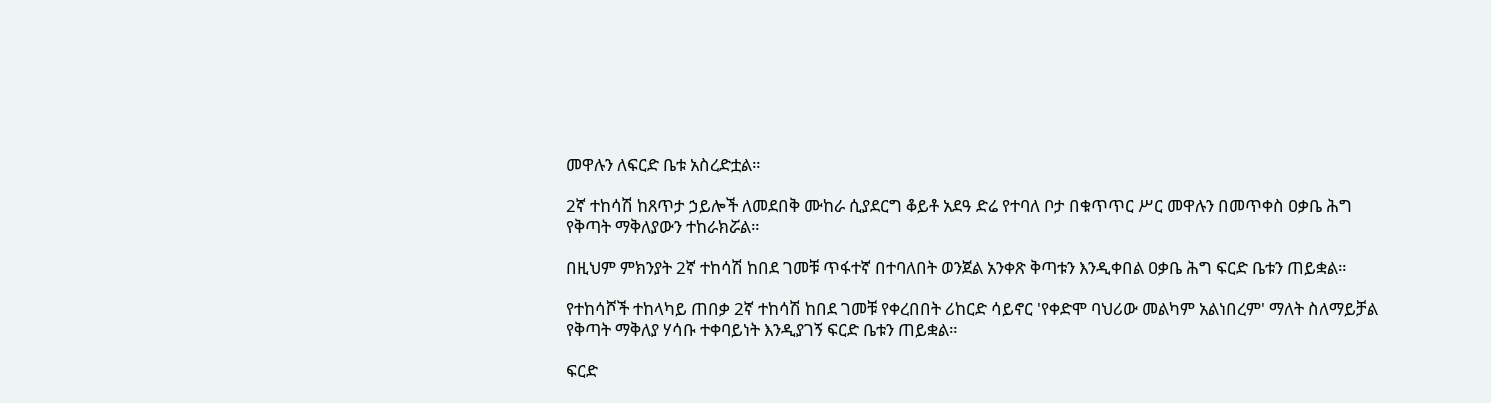መዋሉን ለፍርድ ቤቱ አስረድቷል።

2ኛ ተከሳሽ ከጸጥታ ኃይሎች ለመደበቅ ሙከራ ሲያደርግ ቆይቶ አደዓ ድሬ የተባለ ቦታ በቁጥጥር ሥር መዋሉን በመጥቀስ ዐቃቤ ሕግ የቅጣት ማቅለያውን ተከራክሯል።

በዚህም ምክንያት 2ኛ ተከሳሽ ከበደ ገመቹ ጥፋተኛ በተባለበት ወንጀል አንቀጽ ቅጣቱን እንዲቀበል ዐቃቤ ሕግ ፍርድ ቤቱን ጠይቋል።

የተከሳሾች ተከላካይ ጠበቃ 2ኛ ተከሳሽ ከበደ ገመቹ የቀረበበት ሪከርድ ሳይኖር 'የቀድሞ ባህሪው መልካም አልነበረም' ማለት ስለማይቻል የቅጣት ማቅለያ ሃሳቡ ተቀባይነት እንዲያገኝ ፍርድ ቤቱን ጠይቋል።

ፍርድ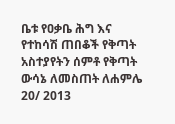ቤቱ የዐቃቤ ሕግ እና የተከሳሽ ጠበቆች የቅጣት አስተያየትን ሰምቶ የቅጣት ውሳኔ ለመስጠት ለሐምሌ 20/ 2013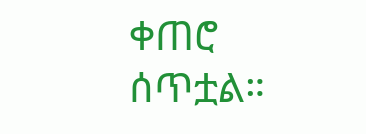ቀጠሮ ሰጥቷል።